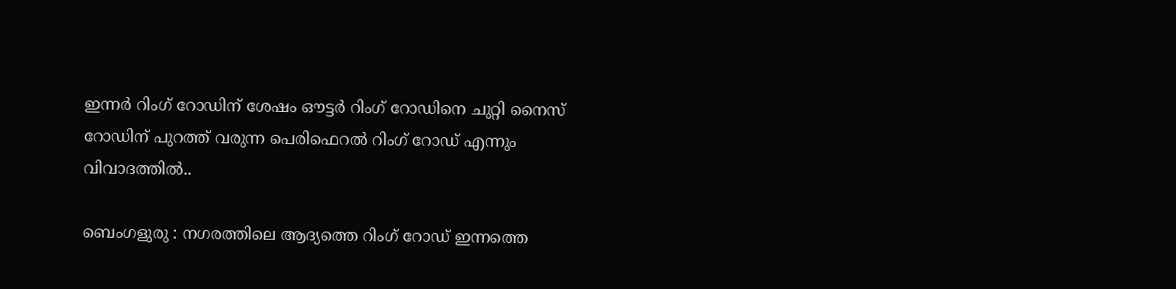ഇന്നര്‍ റിംഗ് റോഡിന് ശേഷം ഔട്ടര്‍ റിംഗ് റോഡിനെ ചുറ്റി നൈസ് റോഡിന് പുറത്ത് വരുന്ന പെരിഫെറല്‍ റിംഗ് റോഡ്‌ എന്നും വിവാദത്തില്‍..

ബെംഗളുരു : നഗരത്തിലെ ആദ്യത്തെ റിംഗ് റോഡ്‌ ഇന്നത്തെ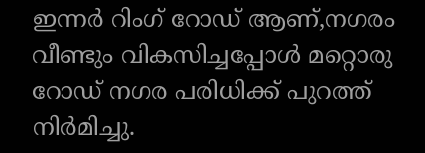ഇന്നര്‍ റിംഗ് റോഡ്‌ ആണ്,നഗരം വീണ്ടും വികസിച്ചപ്പോള്‍ മറ്റൊരു റോഡ്‌ നഗര പരിധിക്ക് പുറത്ത് നിര്‍മിച്ചു.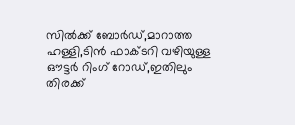സില്‍ക്ക് ബോര്‍ഡ്‌,മാറാത്ത ഹള്ളി,ടിന്‍ ഫാക്ടറി വഴിയുള്ള ഔട്ടര്‍ റിംഗ് റോഡ്‌,ഇതിലും തിരക്ക്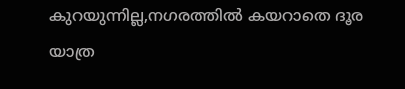കുറയുന്നില്ല,നഗരത്തില്‍ കയറാതെ ദൂര യാത്ര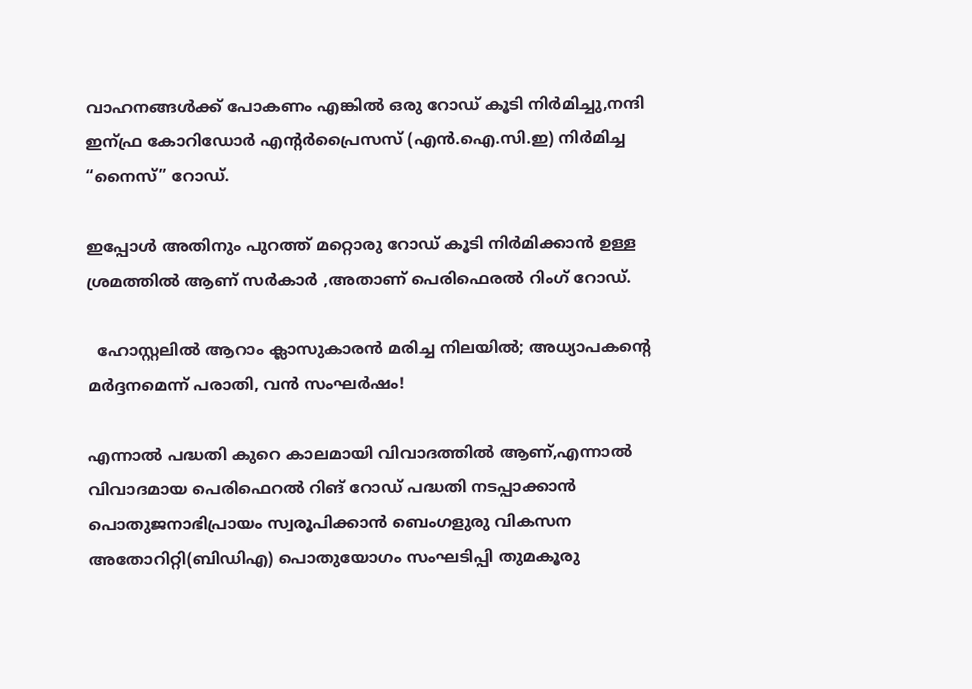വാഹനങ്ങള്‍ക്ക് പോകണം എങ്കില്‍ ഒരു റോഡ്‌ കൂടി നിര്‍മിച്ചു,നന്ദി ഇന്ഫ്ര കോറിഡോര്‍ എന്റര്‍പ്രൈസസ് (എന്‍.ഐ.സി.ഇ) നിര്‍മിച്ച “നൈസ്” റോഡ്‌.

ഇപ്പോള്‍ അതിനും പുറത്ത് മറ്റൊരു റോഡ്‌ കൂടി നിര്‍മിക്കാന്‍ ഉള്ള ശ്രമത്തില്‍ ആണ് സര്‍കാര്‍ ,അതാണ്‌ പെരിഫെരല്‍ റിംഗ് റോഡ്‌.

  ഹോസ്റ്റലിൽ ആറാം ക്ലാസുകാരൻ മരിച്ച നിലയിൽ; അധ്യാപകന്റെ മർദ്ദനമെന്ന് പരാതി, വൻ സംഘർഷം!

എന്നാല്‍ പദ്ധതി കുറെ കാലമായി വിവാദത്തില്‍ ആണ്,എന്നാല്‍ വിവാദമായ പെരിഫെറൽ റിങ് റോഡ് പദ്ധതി നടപ്പാക്കാൻ പൊതുജനാഭിപ്രായം സ്വരൂപിക്കാൻ ബെംഗളുരു വികസന അതോറിറ്റി(ബിഡിഎ) പൊതുയോഗം സംഘടിപ്പി തുമകൂരു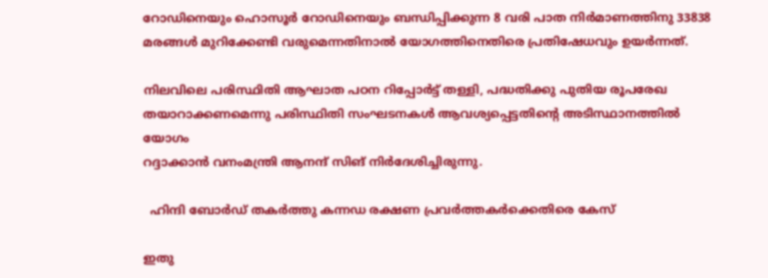റോഡിനെയും ഹൊസൂർ റോഡിനെയും ബന്ധിപ്പിക്കുന്ന 8 വരി പാത നിർമാണത്തിനു 33838 മരങ്ങൾ മുറിക്കേണ്ടി വരുമെന്നതിനാൽ യോഗത്തിനെതിരെ പ്രതിഷേധവും ഉയർന്നത്.

നിലവിലെ പരിസ്ഥിതി ആഘാത പഠന റിപ്പോർട്ട് തള്ളി, പദ്ധതിക്കു പുതിയ രൂപരേഖ തയാറാക്കണമെന്നു പരിസ്ഥിതി സംഘടനകൾ ആവശ്യപ്പെട്ടതിന്റെ അടിസ്ഥാനത്തിൽ യോഗം
റദ്ദാക്കാൻ വനംമന്ത്രി ആനന്ദ് സിങ് നിർദേശിച്ചിരുന്നു.

  ഹിന്ദി ബോര്‍ഡ് തകര്‍ത്തു കന്നഡ രക്ഷണ പ്രവര്‍ത്തകര്‍ക്കെതിരെ കേസ്

ഇതു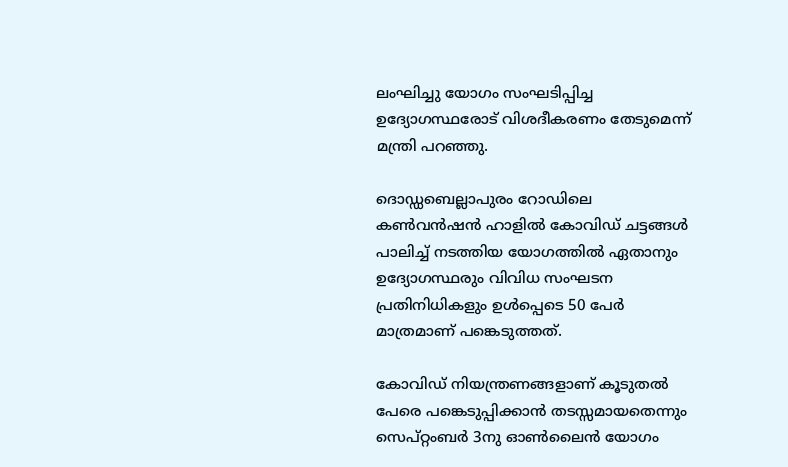ലംഘിച്ചു യോഗം സംഘടിപ്പിച്ച ഉദ്യോഗസ്ഥരോട് വിശദീകരണം തേടുമെന്ന് മന്ത്രി പറഞ്ഞു.

ദൊഡ്ഡബെല്ലാപുരം റോഡിലെ കൺവൻഷൻ ഹാളിൽ കോവിഡ് ചട്ടങ്ങൾ പാലിച്ച് നടത്തിയ യോഗത്തിൽ ഏതാനും ഉദ്യോഗസ്ഥരും വിവിധ സംഘടന പ്രതിനിധികളും ഉൾപ്പെടെ 50 പേർ മാത്രമാണ് പങ്കെടുത്തത്.

കോവിഡ് നിയന്ത്രണങ്ങളാണ് കൂടുതൽ പേരെ പങ്കെടുപ്പിക്കാൻ തടസ്സമായതെന്നും സെപ്റ്റംബർ 3നു ഓൺലൈൻ യോഗം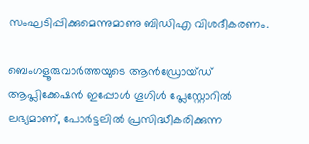സംഘടിപ്പിക്കുമെന്നുമാണു ബിഡിഎ വിശദീകരണം.

ബെംഗളൂരുവാർത്തയുടെ ആൻഡ്രോയ്ഡ് ആപ്ലിക്കേഷൻ ഇപ്പോൾ ഗൂഗിൾ പ്ലേസ്റ്റോറിൽ ലഭ്യമാണ്, പോർട്ടലിൽ പ്രസിദ്ധീകരിക്കുന്ന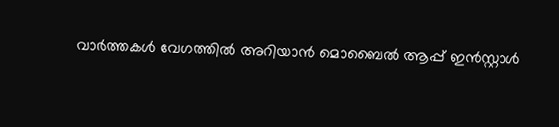വാർത്തകൾ വേഗത്തിൽ അറിയാൻ മൊബൈൽ ആപ്പ് ഇൻസ്റ്റാൾ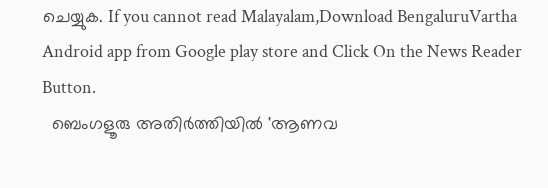ചെയ്യുക. If you cannot read Malayalam,Download BengaluruVartha Android app from Google play store and Click On the News Reader Button.
  ബെംഗളൂരു അതിർത്തിയിൽ 'ആണവ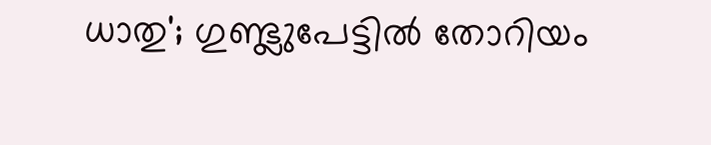ധാതു'; ഗുണ്ട്ലുപേട്ടിൽ തോറിയം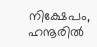നിക്ഷേപം, ഹനൂരിൽ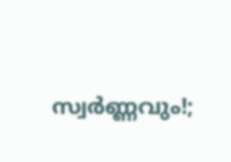സ്വർണ്ണവും!;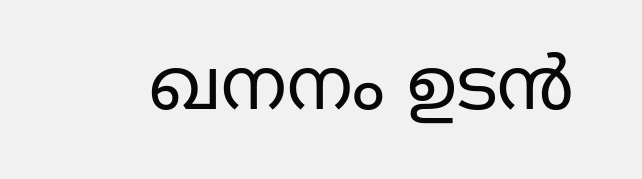ഖനനം ഉടൻ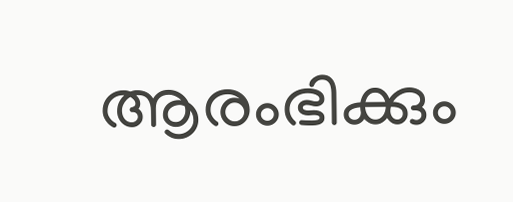ആരംഭിക്കും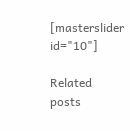[masterslider id="10"]

Related posts